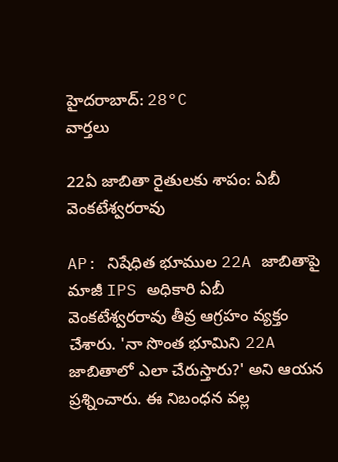హైదరాబాద్: 28°C
వార్తలు

22ఏ జాబితా రైతులకు శాపం: ఏబీ వెంకటేశ్వరరావు

AP: నిషేధిత భూముల 22A జాబితాపై మాజీ IPS అధికారి ఏబీ వెంకటేశ్వరరావు తీవ్ర ఆగ్రహం వ్యక్తం చేశారు. 'నా సొంత భూమిని 22A జాబితాలో ఎలా చేరుస్తారు?' అని ఆయన ప్రశ్నించారు. ఈ నిబంధన వల్ల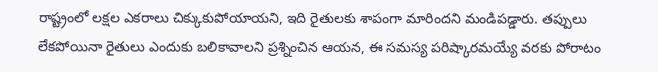రాష్ట్రంలో లక్షల ఎకరాలు చిక్కుకుపోయాయని, ఇది రైతులకు శాపంగా మారిందని మండిపడ్డారు. తప్పులు లేకపోయినా రైతులు ఎందుకు బలికావాలని ప్రశ్నించిన ఆయన, ఈ సమస్య పరిష్కారమయ్యే వరకు పోరాటం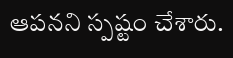ఆపనని స్పష్టం చేశారు.